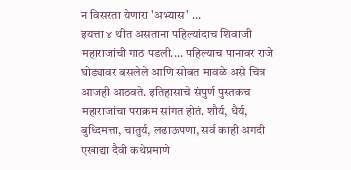न विसरता येणारा 'अभ्यास' ...
इयत्ता ४ थीत असताना पहिल्यांदाच शिवाजी महाराजांची गाठ पडली.... पहिल्याच पानावर राजे घोड्यावर बसलेले आणि सोबत मावळे असे चित्र आजही आठवते. इतिहासाचे संपुर्ण पुस्तकच महाराजांचा पराक्रम सांगत होतं. शौर्य, धैर्य, बुध्दिमत्ता, चातुर्य, लढाऊपणा, सर्व काही अगदी एखाद्या दैवी कथेप्रमाणे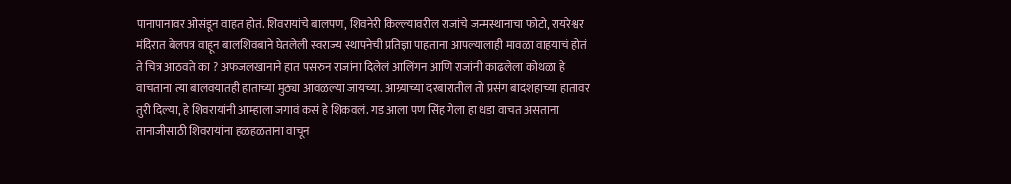पानापानावर ओसंडून वाहत होतं. शिवरायांचे बालपण, शिवनेरी किल्ल्यावरील राजांचे जन्मस्थानाचा फोटो, रायरेश्वर मंदिरात बेलपत्र वाहून बालशिवबाने घेतलेली स्वराज्य स्थापनेची प्रतिज्ञा पाहताना आपल्यालाही मावळा वाहयाचं होतं ते चित्र आठवते का ? अफजलखानाने हात पसरुन राजांना दिलेलं आलिंगन आणि राजांनी काढलेला कोथळा हे वाचताना त्या बालवयातही हाताच्या मुठ्या आवळल्या जायच्या. आग्र्याच्या दरबारातील तो प्रसंग बादशहाच्या हातावर तुरी दिल्या, हे शिवरायांनी आम्हाला जगावं कसं हे शिकवलं. गड आला पण सिंह गेला हा धडा वाचत असताना तानाजीसाठी शिवरायांना हळहळताना वाचून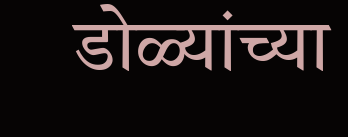डोळ्यांच्या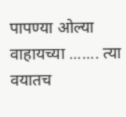पापण्या ओल्या वाहायच्या ....... त्या वयातच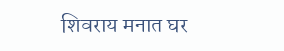शिवराय मनात घर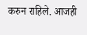करुन राहिले. आजही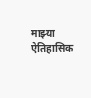माझ्या ऐतिहासिक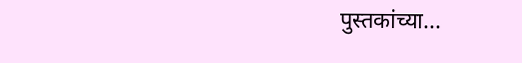पुस्तकांच्या...